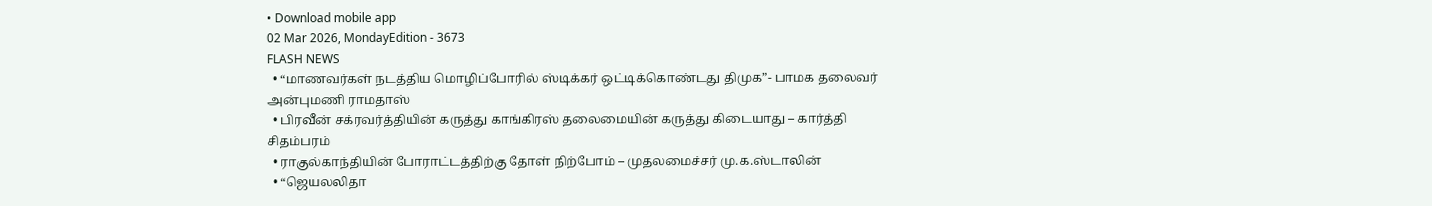• Download mobile app
02 Mar 2026, MondayEdition - 3673
FLASH NEWS
  • “மாணவர்கள் நடத்திய மொழிப்போரில் ஸ்டிக்கர் ஒட்டிக்கொண்டது திமுக”- பாமக தலைவர் அன்புமணி ராமதாஸ்
  • பிரவீன் சக்ரவர்த்தியின் கருத்து காங்கிரஸ் தலைமையின் கருத்து கிடையாது – கார்த்தி சிதம்பரம்
  • ராகுல்காந்தியின் போராட்டத்திற்கு தோள் நிற்போம் – முதலமைச்சர் மு.க.ஸ்டாலின்
  • “ஜெயலலிதா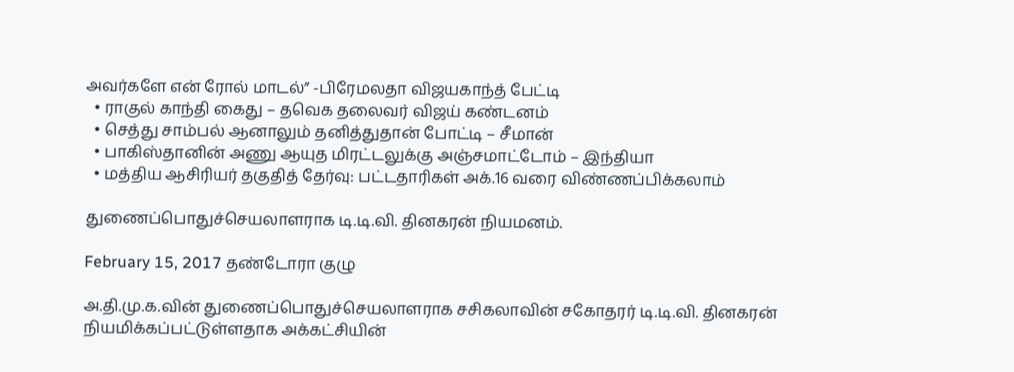அவர்களே என் ரோல் மாடல்” -பிரேமலதா விஜயகாந்த் பேட்டி
  • ராகுல் காந்தி கைது – தவெக தலைவர் விஜய் கண்டனம்
  • செத்து சாம்பல் ஆனாலும் தனித்துதான் போட்டி – சீமான்
  • பாகிஸ்தானின் அணு ஆயுத மிரட்டலுக்கு அஞ்சமாட்டோம் – இந்தியா
  • மத்திய ஆசிரியர் தகுதித் தேர்வு: பட்டதாரிகள் அக்.16 வரை விண்ணப்பிக்கலாம்

துணைப்பொதுச்செயலாளராக டி.டி.வி. தினகரன் நியமனம்.

February 15, 2017 தண்டோரா குழு

அ.தி.மு.க.வின் துணைப்பொதுச்செயலாளராக சசிகலாவின் சகோதரர் டி.டி.வி. தினகரன் நியமிக்கப்பட்டுள்ளதாக அக்கட்சியின்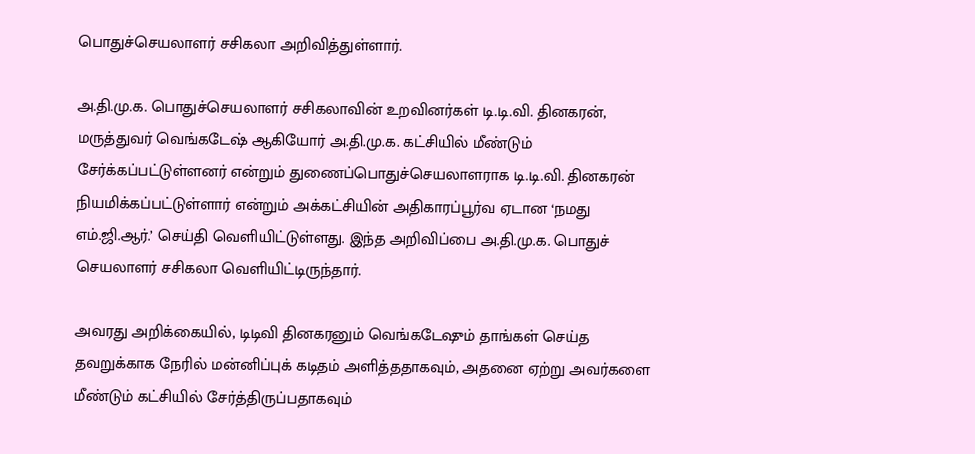பொதுச்செயலாளர் சசிகலா அறிவித்துள்ளார்.

அ.தி.மு.க. பொதுச்செயலாளர் சசிகலாவின் உறவினர்கள் டி.டி.வி. தினகரன், மருத்துவர் வெங்கடேஷ் ஆகியோர் அ.தி.மு.க. கட்சியில் மீண்டும் சேர்க்கப்பட்டுள்ளனர் என்றும் துணைப்பொதுச்செயலாளராக டி.டி.வி. தினகரன் நியமிக்கப்பட்டுள்ளார் என்றும் அக்கட்சியின் அதிகாரப்பூர்வ ஏடான ‘நமது எம்.ஜி.ஆர்.’ செய்தி வெளியிட்டுள்ளது. இந்த அறிவிப்பை அ.தி.மு.க. பொதுச் செயலாளர் சசிகலா வெளியிட்டிருந்தார்.

அவரது அறிக்கையில், டிடிவி தினகரனும் வெங்கடேஷும் தாங்கள் செய்த தவறுக்காக நேரில் மன்னிப்புக் கடிதம் அளித்ததாகவும், அதனை ஏற்று அவர்களை மீண்டும் கட்சியில் சேர்த்திருப்பதாகவும்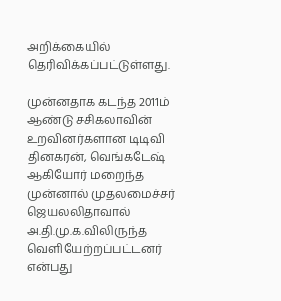அறிக்கையில் தெரிவிக்கப்பட்டுள்ளது.

முன்னதாக கடந்த 2011ம் ஆண்டு சசிகலாவின் உறவினர்களான டிடிவி தினகரன், வெங்கடேஷ் ஆகியோர் மறைந்த முன்னால் முதலமைச்சர் ஜெயலலிதாவால் அ.தி.மு.க.விலிருந்த வெளியேற்றப்பட்டனர் என்பது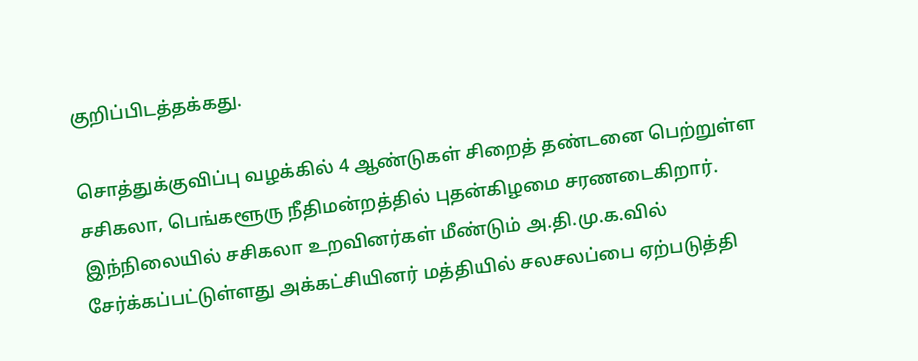குறிப்பிடத்தக்கது.

சொத்துக்குவிப்பு வழக்கில் 4 ஆண்டுகள் சிறைத் தண்டனை பெற்றுள்ள சசிகலா, பெங்களூரு நீதிமன்றத்தில் புதன்கிழமை சரணடைகிறார். இந்நிலையில் சசிகலா உறவினர்கள் மீண்டும் அ.தி.மு.க.வில் சேர்க்கப்பட்டுள்ளது அக்கட்சியினர் மத்தியில் சலசலப்பை ஏற்படுத்தி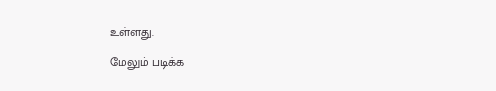உள்ளது.

மேலும் படிக்க